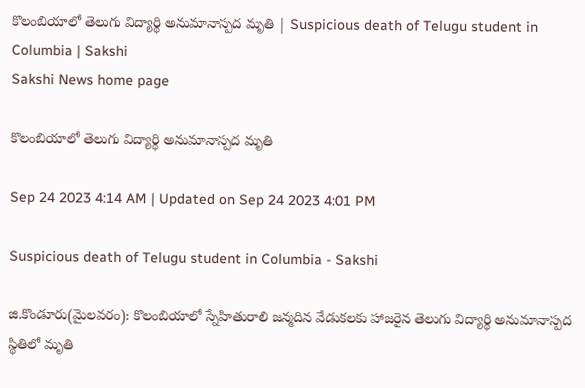కొలంబియాలో తెలుగు విద్యార్థి అనుమానాస్పద మృతి | Suspicious death of Telugu student in Columbia | Sakshi
Sakshi News home page

కొలంబియాలో తెలుగు విద్యార్థి అనుమానాస్పద మృతి

Sep 24 2023 4:14 AM | Updated on Sep 24 2023 4:01 PM

Suspicious death of Telugu student in Columbia - Sakshi

జి.కొండూరు(మైలవరం): కొలంబియాలో స్నేహితురాలి జన్మదిన వేడుకలకు హాజరైన తెలుగు విద్యార్థి అనుమానాస్పద స్థితిలో మృతి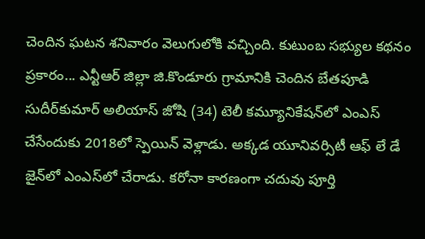చెందిన ఘటన శనివారం వెలుగులోకి వచ్చింది. కుటుంబ సభ్యుల కథనం ప్రకారం... ఎన్టీఆర్‌ జిల్లా జి.కొండూరు గ్రామానికి చెందిన బేతపూడి సుదీర్‌కుమార్‌ అలియాస్‌ జోషి (34) టెలీ కమ్యూనికేషన్‌లో ఎంఎస్‌ చేసేందుకు 2018లో స్పెయిన్‌ వెళ్లాడు. అక్కడ యూనివర్సిటీ ఆఫ్‌ లే డే జైన్‌లో ఎంఎస్‌లో చేరాడు. కరోనా కారణంగా చదువు పూర్తి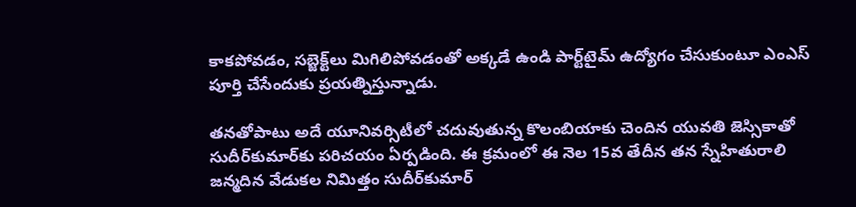కాకపోవడం, సబ్జెక్ట్‌లు మిగిలిపోవడంతో అక్కడే ఉండి పార్ట్‌టైమ్‌ ఉద్యోగం చేసుకుంటూ ఎంఎస్‌ పూర్తి చేసేందుకు ప్రయత్నిస్తున్నాడు.

తనతోపాటు అదే యూనివర్సిటీలో చదువుతున్న కొలంబియాకు చెందిన యువతి జెస్సికాతో సుదీర్‌కుమార్‌కు పరిచయం ఏర్పడింది. ఈ క్రమంలో ఈ నెల 15వ తేదీన తన స్నేహితురాలి జన్మదిన వేడుకల నిమిత్తం సుదీర్‌కుమార్‌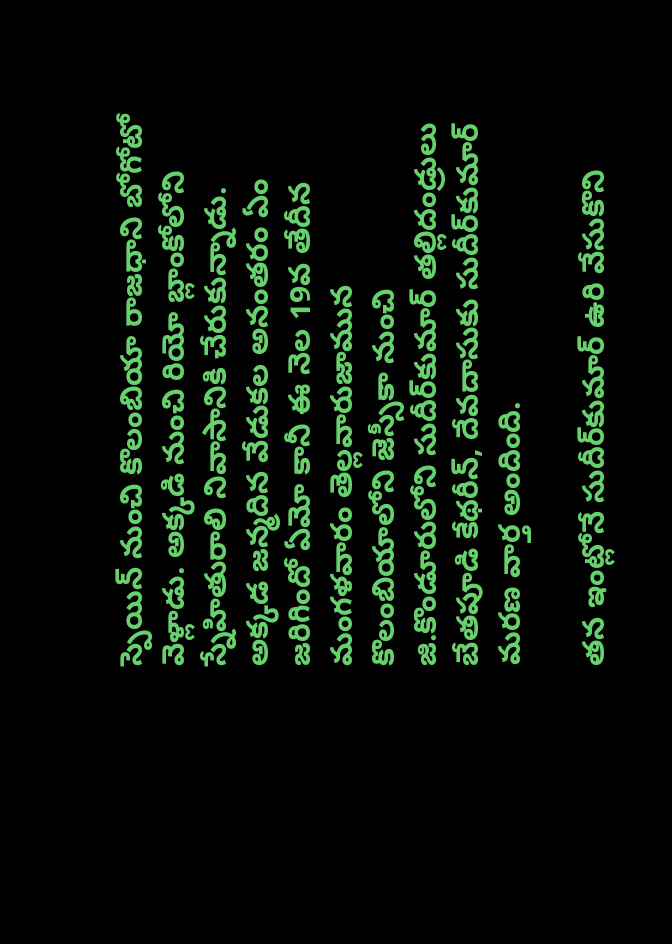స్పెయిన్‌ నుంచి కొలంబియా రాజధాని బోగోటో వెళ్లాడు. అక్కడి నుంచి రియో బ్లాంకోలోని స్నేహితురాలి నివాసానికి చేరుకున్నాడు. అక్కడ జన్మదిన వేడుకల అనంతరం ఏం జరిగిందో ఏమో కానీ ఈ నెల 19వ తేదీన మంగళవారం తెల్లవారుజామున కొలంబియాలోని జెస్సీకా నుంచి జి.కొండూరులోని సుదీర్‌కుమార్‌ తల్లిదండ్రులు బేతపూడి కేథరీన్, దేవదాసుకు సుదీర్‌కుమార్‌ మరణ వార్త అందింది.

తన ఇంట్లోనే సుదీర్‌కుమార్‌ ఉరి వేసుకొని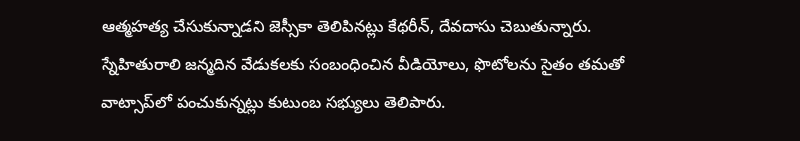ఆత్మహత్య చేసుకున్నాడని జెస్సీకా తెలిపినట్లు కేథరీన్, దేవదాసు చెబుతున్నారు. స్నేహితురాలి జన్మదిన వేడుకలకు సంబంధించిన వీడియోలు, ఫొటోలను సైతం తమతో వాట్సాప్‌లో పంచుకున్నట్లు కుటుంబ సభ్యులు తెలిపారు.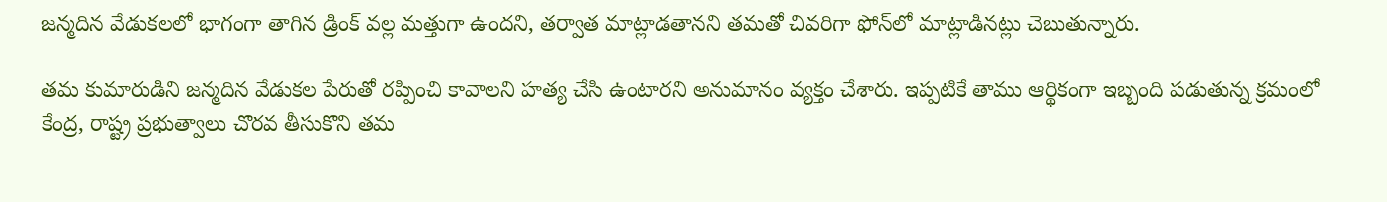జన్మదిన వేడుకలలో భాగంగా తాగిన డ్రింక్‌ వల్ల మత్తుగా ఉందని, తర్వాత మాట్లాడతానని తమతో చివరిగా ఫోన్‌లో మాట్లాడినట్లు చెబుతున్నారు.

తమ కుమారుడిని జన్మదిన వేడుకల పేరుతో రప్పించి కావాలని హత్య చేసి ఉంటారని అనుమానం వ్యక్తం చేశారు. ఇప్పటికే తాము ఆర్థికంగా ఇబ్బంది పడుతున్న క్రమంలో కేంద్ర, రాష్ట్ర ప్రభుత్వాలు చొరవ తీసుకొని తమ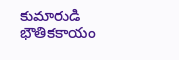కుమారుడి భౌతికకాయం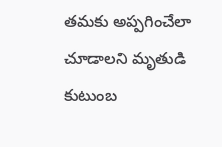తమకు అప్పగించేలా చూడాలని మృతుడి కుటుంబ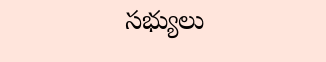సభ్యులు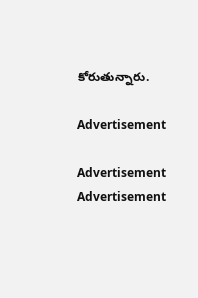కోరుతున్నారు.

Advertisement

Advertisement
Advertisement